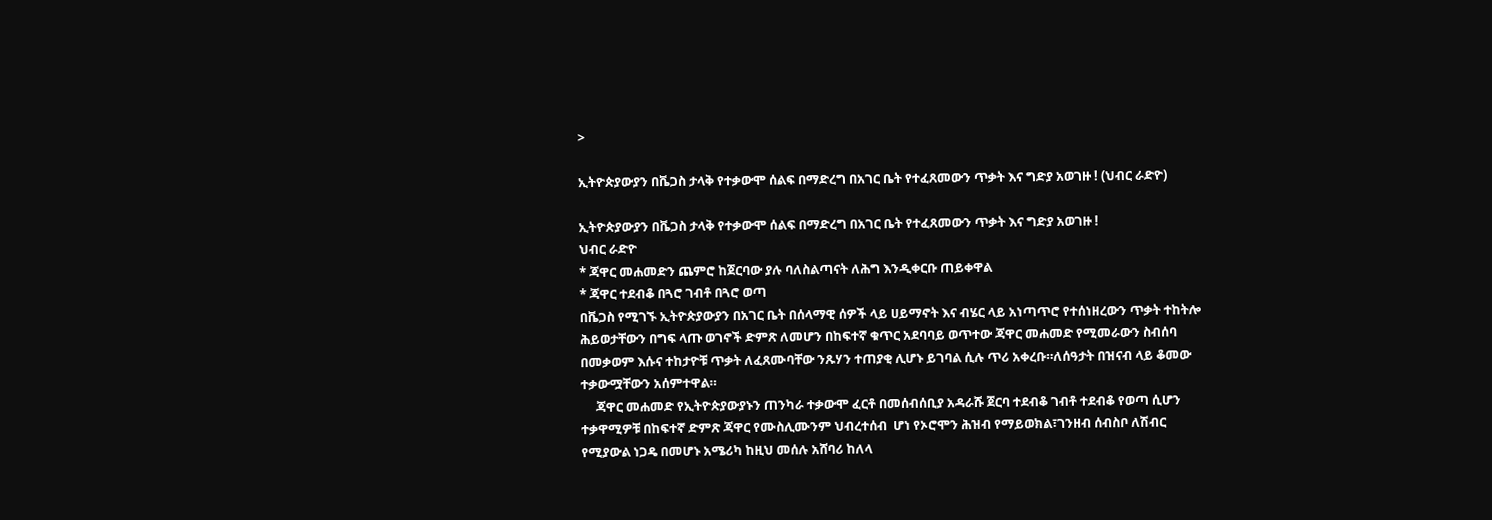>

ኢትዮጵያውያን በቬጋስ ታላቅ የተቃውሞ ሰልፍ በማድረግ በአገር ቤት የተፈጸመውን ጥቃት እና ግድያ አወገዙ ! (ህብር ራድዮ)

ኢትዮጵያውያን በቬጋስ ታላቅ የተቃውሞ ሰልፍ በማድረግ በአገር ቤት የተፈጸመውን ጥቃት እና ግድያ አወገዙ !
ህብር ራድዮ
* ጃዋር መሐመድን ጨምሮ ከጀርባው ያሉ ባለስልጣናት ለሕግ እንዲቀርቡ ጠይቀዋል
* ጃዋር ተደብቆ በጓሮ ገብቶ በጓሮ ወጣ
በቬጋስ የሚገኙ ኢትዮጵያውያን በአገር ቤት በሰላማዊ ሰዎች ላይ ሀይማኖት እና ብሄር ላይ አነጣጥሮ የተሰነዘረውን ጥቃት ተከትሎ ሕይወታቸውን በግፍ ላጡ ወገኖች ድምጽ ለመሆን በከፍተኛ ቁጥር አደባባይ ወጥተው ጃዋር መሐመድ የሚመራውን ስብሰባ በመቃወም እሱና ተከታዮቹ ጥቃት ለፈጸሙባቸው ንጹሃን ተጠያቂ ሊሆኑ ይገባል ሲሉ ጥሪ አቀረቡ።ለሰዓታት በዝናብ ላይ ቆመው ተቃውሟቸውን አሰምተዋል።
     ጃዋር መሐመድ የኢትዮጵያውያኑን ጠንካራ ተቃውሞ ፈርቶ በመሰብሰቢያ አዳራሹ ጀርባ ተደብቆ ገብቶ ተደብቆ የወጣ ሲሆን ተቃዋሚዎቹ በከፍተኛ ድምጽ ጃዋር የሙስሊሙንም ህብረተሰብ  ሆነ የኦሮሞን ሕዝብ የማይወክል፣ገንዘብ ሰብስቦ ለሽብር የሚያውል ነጋዴ በመሆኑ አሜሪካ ከዚህ መሰሉ አሸባሪ ከለላ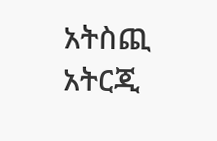አትስጪ አትርጂ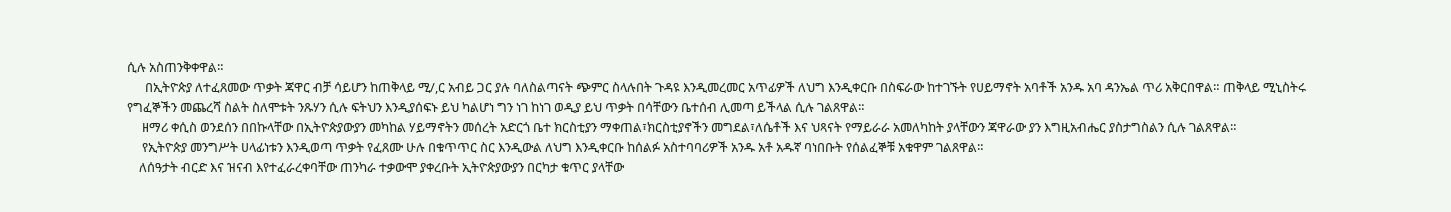ሲሉ አስጠንቅቀዋል።
      በኢትዮጵያ ለተፈጸመው ጥቃት ጃዋር ብቻ ሳይሆን ከጠቅላይ ሚ/,ር አብይ ጋር ያሉ ባለስልጣናት ጭምር ስላሉበት ጉዳዩ እንዲመረመር አጥፊዎች ለህግ እንዲቀርቡ በስፍራው ከተገኙት የሀይማኖት አባቶች አንዱ አባ ዳንኤል ጥሪ አቅርበዋል። ጠቅላይ ሚኒስትሩ የግፈኞችን መጨረሻ ስልት ስለሞቱት ንጹሃን ሲሉ ፍትህን እንዲያሰፍኑ ይህ ካልሆነ ግን ነገ ከነገ ወዲያ ይህ ጥቃት በሳቸውን ቤተሰብ ሊመጣ ይችላል ሲሉ ገልጸዋል።
     ዘማሪ ቀሲስ ወንደሰን በበኩላቸው በኢትዮጵያውያን መካከል ሃይማኖትን መሰረት አድርጎ ቤተ ክርስቲያን ማቀጠል፣ክርስቲያኖችን መግደል፣ለሴቶች እና ህጻናት የማይራራ አመለካከት ያላቸውን ጃዋራው ያን እግዚአብሔር ያስታግስልን ሲሉ ገልጸዋል።
     የኢትዮጵያ መንግሥት ሀላፊነቱን እንዲወጣ ጥቃት የፈጸሙ ሁሉ በቁጥጥር ስር እንዲውል ለህግ እንዲቀርቡ ከሰልፉ አስተባባሪዎች አንዱ አቶ አዱኛ ባነበቡት የሰልፈኞቹ አቁዋም ገልጸዋል።
    ለሰዓታት ብርድ እና ዝናብ እየተፈራረቀባቸው ጠንካራ ተቃውሞ ያቀረቡት ኢትዮጵያውያን በርካታ ቁጥር ያላቸው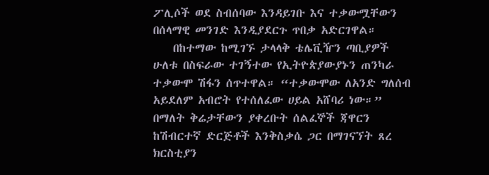ፖሊሶች ወደ ስብሰባው እንዳይገቡ እና ተቃውሟቸውን በሰላማዊ መንገድ እንዲያደርጉ ጥበቃ አድርገዋል።
    በከተማው ከሚገኙ ታላላቅ ቴሌቪዥን ጣቢያዎች ሁለቱ በስፍራው ተገኝተው የኢትዮጵያውያኑን ጠንካራ ተቃውሞ ሽፋን ሰጥተዋል። “ተቃውሞው ለአንድ ግለሰብ አይደለም አብሮት የተሰለፈው ሀይል አሸባሪ ነው።” በማለት ቅሬታቸውን ያቀረቡት ሰልፈኞች ጃዋርን ከሽብርተኛ ድርጅቶች እንቅስቃሴ ጋር በማገናኘት ጸረ ክርስቲያን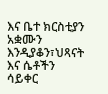እና ቤተ ክርስቲያን አቋሙን እንዲያቆን፣ህጻናት እና ሴቶችን ሳይቀር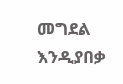መግደል እንዲያበቃ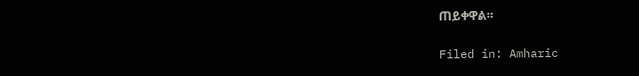ጠይቀዋል።

Filed in: Amharic